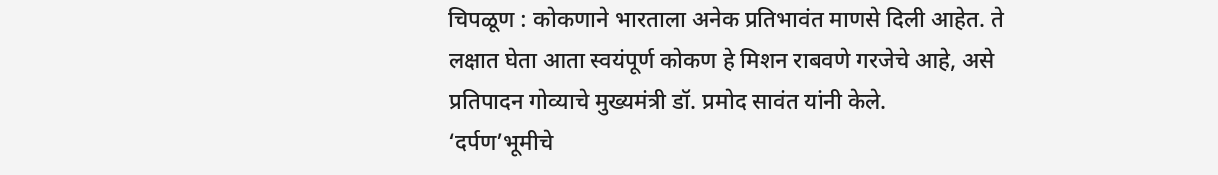चिपळूण : कोकणाने भारताला अनेक प्रतिभावंत माणसे दिली आहेत. ते लक्षात घेता आता स्वयंपूर्ण कोकण हे मिशन राबवणे गरजेचे आहे, असे प्रतिपादन गोव्याचे मुख्यमंत्री डॉ. प्रमोद सावंत यांनी केले.
‘दर्पण’भूमीचे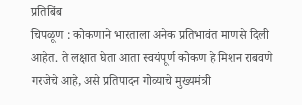प्रतिबिंब
चिपळूण : कोकणाने भारताला अनेक प्रतिभावंत माणसे दिली आहेत. ते लक्षात घेता आता स्वयंपूर्ण कोकण हे मिशन राबवणे गरजेचे आहे, असे प्रतिपादन गोव्याचे मुख्यमंत्री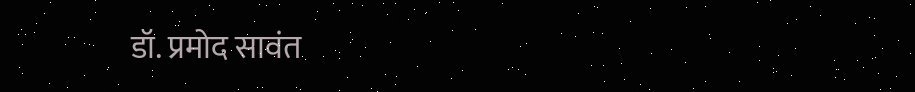डॉ. प्रमोद सावंत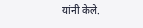यांनी केले.